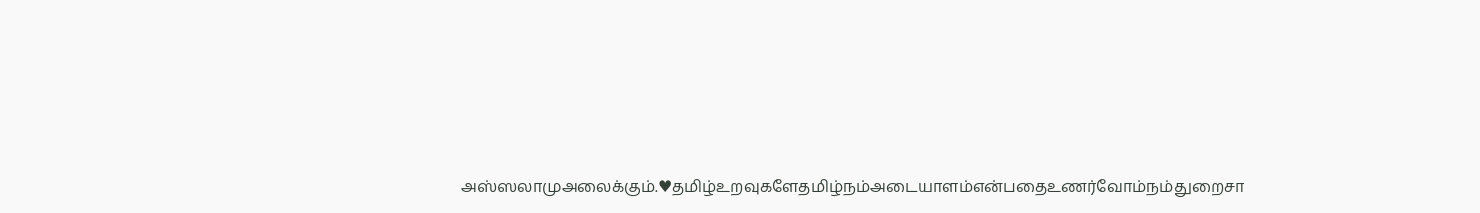அஸ்ஸலாமுஅலைக்கும்.♥தமிழ்உறவுகளேதமிழ்நம்அடையாளம்என்பதைஉணர்வோம்நம்துறைசா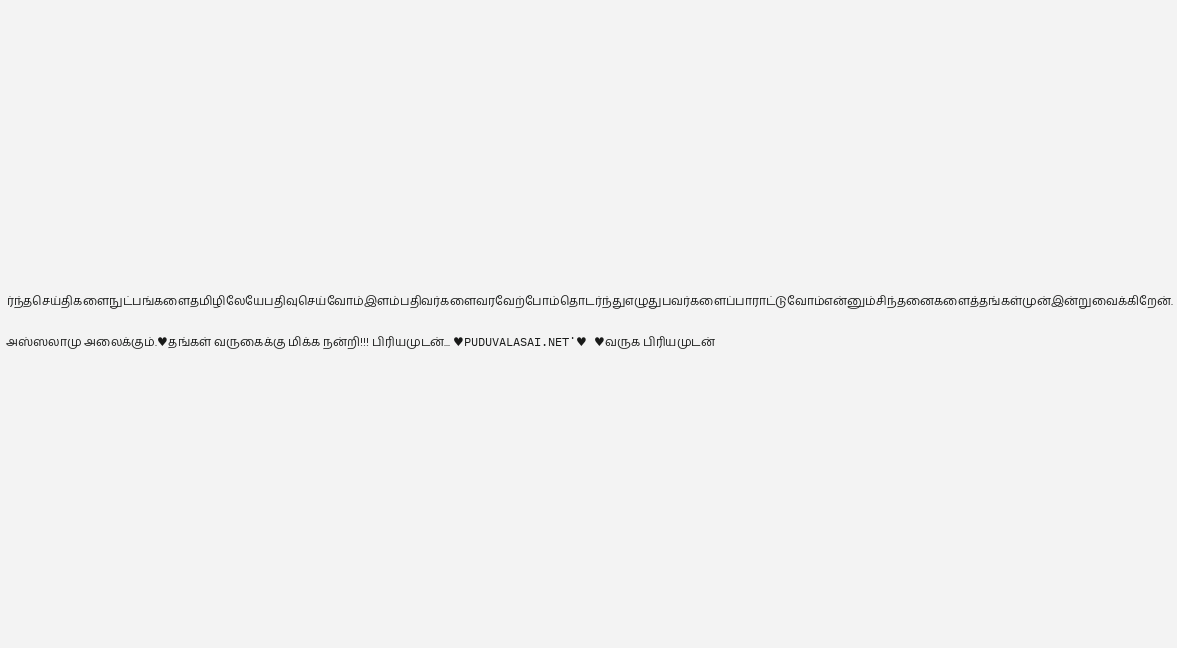ர்ந்தசெய்திகளைநுட்பங்களைதமிழிலேயேபதிவுசெய்வோம்இளம்பதிவர்களைவரவேற்போம்தொடர்ந்துஎழுதுபவர்களைப்பாராட்டுவோம்என்னும்சிந்தனைகளைத்தங்கள்முன்இன்றுவைக்கிறேன்.

அஸ்ஸலாமு அலைக்கும்.♥தங்கள் வருகைக்கு மிக்க நன்றி!!! பிரியமுடன்... ♥PUDUVALASAI.NET˙♥ ♥வருக பிரியமுடன்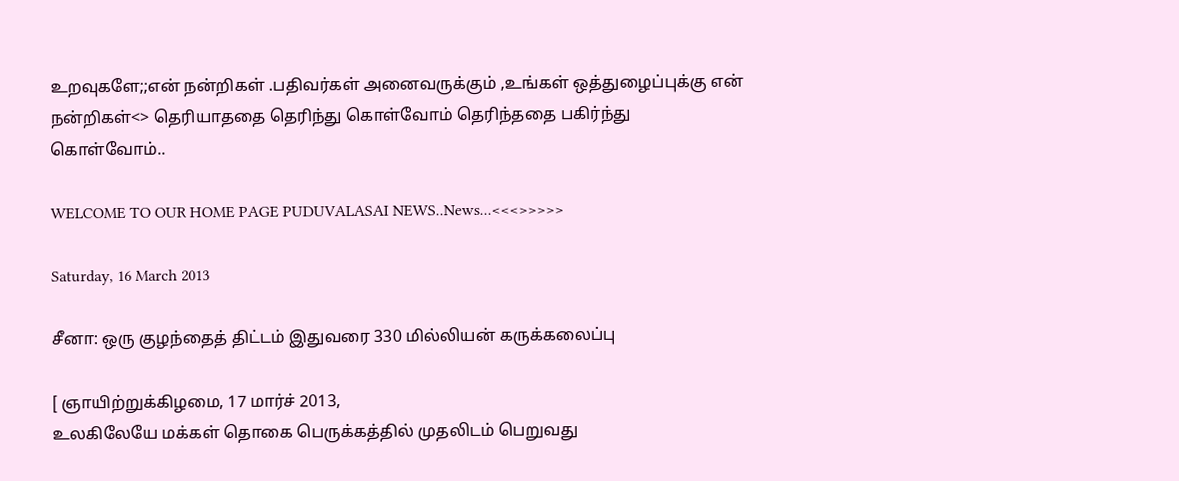உறவுகளே;;என் நன்றிகள் .பதிவர்கள் அனைவருக்கும் ,உங்கள் ஒத்துழைப்புக்கு என் நன்றிகள்<> தெரியாததை தெரிந்து கொள்வோம் தெரிந்ததை பகிர்ந்து கொள்வோம்..

WELCOME TO OUR HOME PAGE PUDUVALASAI NEWS..News...<<<>>>>>

Saturday, 16 March 2013

சீனா: ஒரு குழந்தைத் திட்டம் இதுவரை 330 மில்லியன் கருக்கலைப்பு

[ ஞாயிற்றுக்கிழமை, 17 மார்ச் 2013,
உலகிலேயே மக்கள் தொகை பெருக்கத்தில் முதலிடம் பெறுவது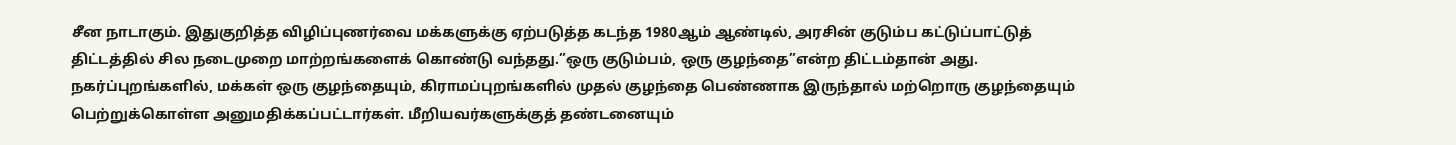சீன நாடாகும். இதுகுறித்த விழிப்புணர்வை மக்களுக்கு ஏற்படுத்த கடந்த 1980ஆம் ஆண்டில், அரசின் குடும்ப கட்டுப்பாட்டுத் திட்டத்தில் சில நடைமுறை மாற்றங்களைக் கொண்டு வந்தது.”ஒரு குடும்பம், ஒரு குழந்தை”என்ற திட்டம்தான் அது. நகர்ப்புறங்களில், மக்கள் ஒரு குழந்தையும், கிராமப்புறங்களில் முதல் குழந்தை பெண்ணாக இருந்தால் மற்றொரு குழந்தையும் பெற்றுக்கொள்ள அனுமதிக்கப்பட்டார்கள். மீறியவர்களுக்குத் தண்டனையும்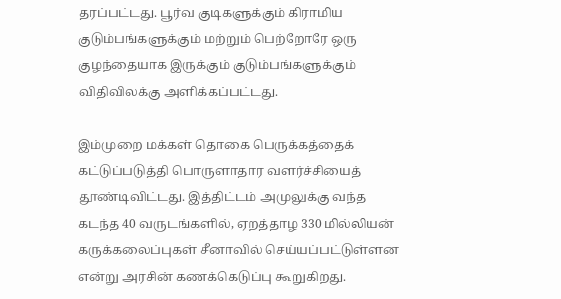தரப்பட்டது. பூர்வ குடிகளுக்கும் கிராமிய குடும்பங்களுக்கும் மற்றும் பெற்றோரே ஒரு குழந்தையாக இருக்கும் குடும்பங்களுக்கும் விதிவிலக்கு அளிக்கப்பட்டது.

இம்முறை மக்கள் தொகை பெருக்கத்தைக் கட்டுப்படுத்தி பொருளாதார வளர்ச்சியைத் தூண்டிவிட்டது. இத்திட்டம் அமுலுக்கு வந்த கடந்த 40 வருடங்களில், ஏறத்தாழ 330 மில்லியன் கருக்கலைப்புகள் சீனாவில் செய்யப்பட்டுள்ளன என்று அரசின் கணக்கெடுப்பு கூறுகிறது.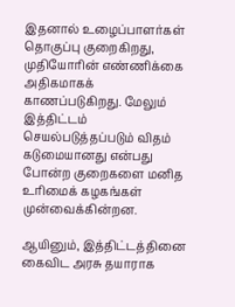இதனால் உழைப்பாளர்கள் தொகுப்பு குறைகிறது, முதியோரின் எண்ணிக்கை அதிகமாகக் காணப்படுகிறது. மேலும் இத்திட்டம் செயல்படுத்தப்படும் விதம் கடுமையானது என்பது போன்ற குறைகளை மனித உரிமைக் கழகங்கள் முன்வைக்கின்றன.

ஆயினும், இத்திட்டத்தினை கைவிட அரசு தயாராக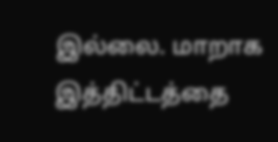இல்லை. மாறாக இத்திட்டத்தை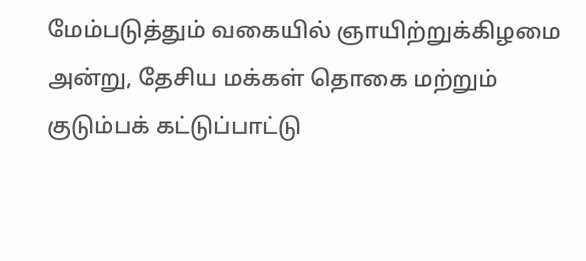மேம்படுத்தும் வகையில் ஞாயிற்றுக்கிழமை அன்று, தேசிய மக்கள் தொகை மற்றும் குடும்பக் கட்டுப்பாட்டு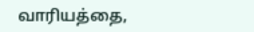வாரியத்தை,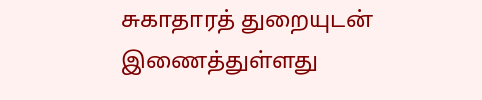சுகாதாரத் துறையுடன் இணைத்துள்ளது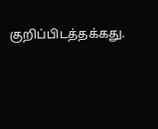குறிப்பிடத்தக்கது.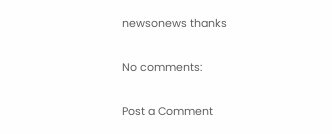newsonews thanks

No comments:

Post a Comment